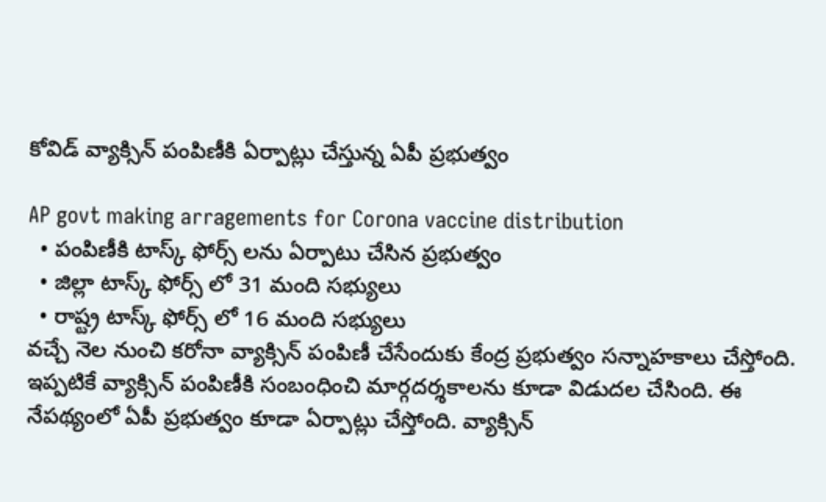కోవిడ్ వ్యాక్సిన్ పంపిణీకి ఏర్పాట్లు చేస్తున్న ఏపీ ప్రభుత్వం

AP govt making arragements for Corona vaccine distribution
  • పంపిణీకి టాస్క్ ఫోర్స్ లను ఏర్పాటు చేసిన ప్రభుత్వం
  • జిల్లా టాస్క్ ఫోర్స్ లో 31 మంది సభ్యులు
  • రాష్ట్ర టాస్క్ ఫోర్స్ లో 16 మంది సభ్యులు
వచ్చే నెల నుంచి కరోనా వ్యాక్సిన్ పంపిణీ చేసేందుకు కేంద్ర ప్రభుత్వం సన్నాహకాలు చేస్తోంది. ఇప్పటికే వ్యాక్సిన్ పంపిణీకి సంబంధించి మార్గదర్శకాలను కూడా విడుదల చేసింది. ఈ నేపథ్యంలో ఏపీ ప్రభుత్వం కూడా ఏర్పాట్లు చేస్తోంది. వ్యాక్సిన్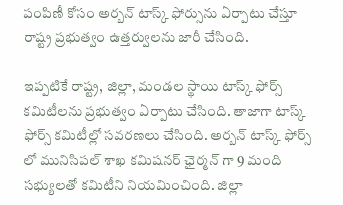పంపిణీ కోసం అర్బన్ టాస్క్ ఫోర్సును ఏర్పాటు చేస్తూ రాష్ట్ర ప్రభుత్వం ఉత్తర్వులను జారీ చేసింది.

ఇప్పటికే రాష్ట్ర, జిల్లా, మండల స్థాయి టాస్క్ ఫోర్స్ కమిటీలను ప్రభుత్వం ఏర్పాటు చేసింది. తాజాగా టాస్క్ ఫోర్స్ కమిటీల్లో సవరణలు చేసింది. అర్బన్ టాస్క్ ఫోర్స్ లో మునిసిపల్ శాఖ కమిషనర్ ఛైర్మన్ గా 9 మంది సభ్యులతో కమిటీని నియమించింది. జిల్లా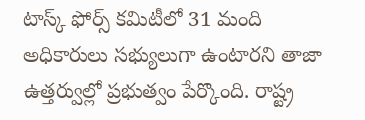టాస్క్ ఫోర్స్ కమిటీలో 31 మంది అధికారులు సభ్యులుగా ఉంటారని తాజా ఉత్తర్వుల్లో ప్రభుత్వం పేర్కొంది. రాష్ట్ర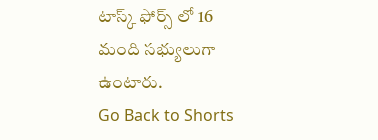టాస్క్ ఫోర్స్ లో 16 మంది సభ్యులుగా ఉంటారు.
Go Back to Shorts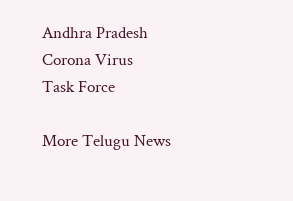Andhra Pradesh
Corona Virus
Task Force

More Telugu News